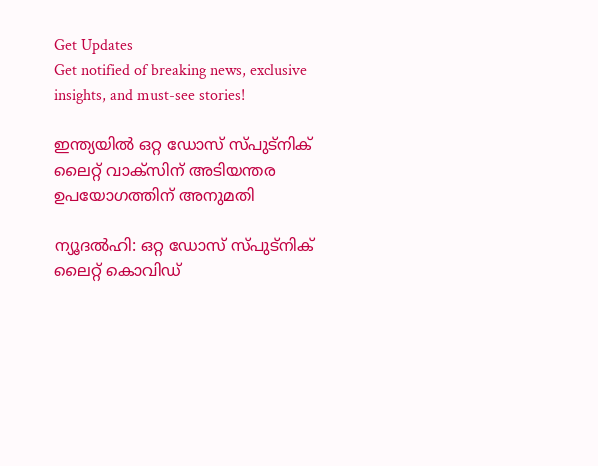Get Updates
Get notified of breaking news, exclusive insights, and must-see stories!

ഇന്ത്യയില്‍ ഒറ്റ ഡോസ് സ്പുട്നിക് ലൈറ്റ് വാക്സിന് അടിയന്തര ഉപയോഗത്തിന് അനുമതി

ന്യൂദല്‍ഹി: ഒറ്റ ഡോസ് സ്പുട്നിക് ലൈറ്റ് കൊവിഡ്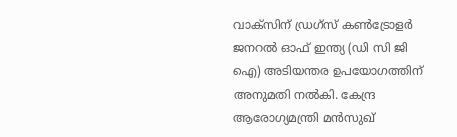വാക്സിന് ഡ്രഗ്സ് കണ്‍ട്രോളര്‍ ജനറല്‍ ഓഫ് ഇന്ത്യ (ഡി സി ജി ഐ) അടിയന്തര ഉപയോഗത്തിന് അനുമതി നല്‍കി. കേന്ദ്ര ആരോഗ്യമന്ത്രി മന്‍സുഖ്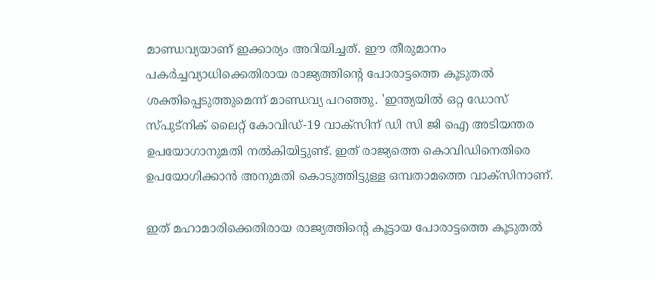മാണ്ഡവ്യയാണ് ഇക്കാര്യം അറിയിച്ചത്. ഈ തീരുമാനം പകര്‍ച്ചവ്യാധിക്കെതിരായ രാജ്യത്തിന്റെ പോരാട്ടത്തെ കൂടുതല്‍ ശക്തിപ്പെടുത്തുമെന്ന് മാണ്ഡവ്യ പറഞ്ഞു. 'ഇന്ത്യയില്‍ ഒറ്റ ഡോസ് സ്പുട്നിക് ലൈറ്റ് കോവിഡ്-19 വാക്സിന് ഡി സി ജി ഐ അടിയന്തര ഉപയോഗാനുമതി നല്‍കിയിട്ടുണ്ട്. ഇത് രാജ്യത്തെ കൊവിഡിനെതിരെ ഉപയോഗിക്കാന്‍ അനുമതി കൊടുത്തിട്ടുള്ള ഒമ്പതാമത്തെ വാക്സിനാണ്.

ഇത് മഹാമാരിക്കെതിരായ രാജ്യത്തിന്റെ കൂട്ടായ പോരാട്ടത്തെ കൂടുതല്‍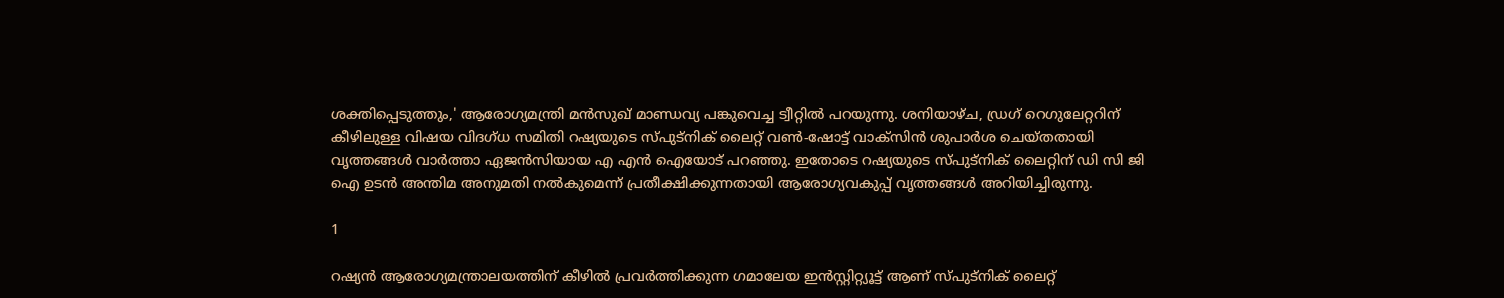ശക്തിപ്പെടുത്തും,' ആരോഗ്യമന്ത്രി മന്‍സുഖ് മാണ്ഡവ്യ പങ്കുവെച്ച ട്വീറ്റില്‍ പറയുന്നു. ശനിയാഴ്ച, ഡ്രഗ് റെഗുലേറ്ററിന് കീഴിലുള്ള വിഷയ വിദഗ്ധ സമിതി റഷ്യയുടെ സ്പുട്‌നിക് ലൈറ്റ് വണ്‍-ഷോട്ട് വാക്‌സിന്‍ ശുപാര്‍ശ ചെയ്തതായി വൃത്തങ്ങള്‍ വാര്‍ത്താ ഏജന്‍സിയായ എ എന്‍ ഐയോട് പറഞ്ഞു. ഇതോടെ റഷ്യയുടെ സ്പുട്നിക് ലൈറ്റിന് ഡി സി ജി ഐ ഉടന്‍ അന്തിമ അനുമതി നല്‍കുമെന്ന് പ്രതീക്ഷിക്കുന്നതായി ആരോഗ്യവകുപ്പ് വൃത്തങ്ങള്‍ അറിയിച്ചിരുന്നു.

1

റഷ്യന്‍ ആരോഗ്യമന്ത്രാലയത്തിന് കീഴില്‍ പ്രവര്‍ത്തിക്കുന്ന ഗമാലേയ ഇന്‍സ്റ്റിറ്റ്യൂട്ട് ആണ് സ്പുട്‌നിക് ലൈറ്റ്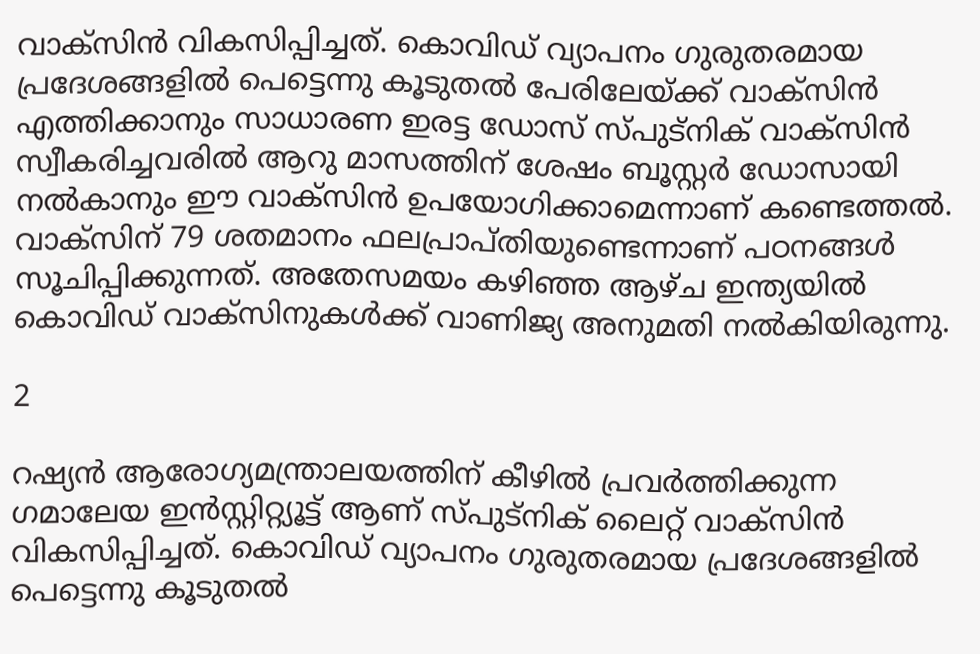വാക്‌സിന്‍ വികസിപ്പിച്ചത്. കൊവിഡ് വ്യാപനം ഗുരുതരമായ പ്രദേശങ്ങളില്‍ പെട്ടെന്നു കൂടുതല്‍ പേരിലേയ്ക്ക് വാക്‌സിന്‍ എത്തിക്കാനും സാധാരണ ഇരട്ട ഡോസ് സ്പുട്‌നിക് വാക്‌സിന്‍ സ്വീകരിച്ചവരില്‍ ആറു മാസത്തിന് ശേഷം ബൂസ്റ്റര്‍ ഡോസായി നല്‍കാനും ഈ വാക്‌സിന്‍ ഉപയോഗിക്കാമെന്നാണ് കണ്ടെത്തല്‍. വാക്‌സിന് 79 ശതമാനം ഫലപ്രാപ്തിയുണ്ടെന്നാണ് പഠനങ്ങള്‍ സൂചിപ്പിക്കുന്നത്. അതേസമയം കഴിഞ്ഞ ആഴ്ച ഇന്ത്യയില്‍ കൊവിഡ് വാക്‌സിനുകള്‍ക്ക് വാണിജ്യ അനുമതി നല്‍കിയിരുന്നു.

2

റഷ്യന്‍ ആരോഗ്യമന്ത്രാലയത്തിന് കീഴില്‍ പ്രവര്‍ത്തിക്കുന്ന ഗമാലേയ ഇന്‍സ്റ്റിറ്റ്യൂട്ട് ആണ് സ്പുട്‌നിക് ലൈറ്റ് വാക്‌സിന്‍ വികസിപ്പിച്ചത്. കൊവിഡ് വ്യാപനം ഗുരുതരമായ പ്രദേശങ്ങളില്‍ പെട്ടെന്നു കൂടുതല്‍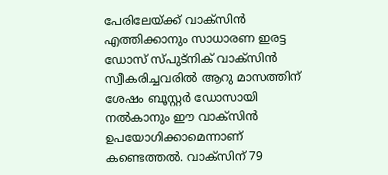പേരിലേയ്ക്ക് വാക്‌സിന്‍ എത്തിക്കാനും സാധാരണ ഇരട്ട ഡോസ് സ്പുട്‌നിക് വാക്‌സിന്‍ സ്വീകരിച്ചവരില്‍ ആറു മാസത്തിന് ശേഷം ബൂസ്റ്റര്‍ ഡോസായി നല്‍കാനും ഈ വാക്‌സിന്‍ ഉപയോഗിക്കാമെന്നാണ് കണ്ടെത്തല്‍. വാക്‌സിന് 79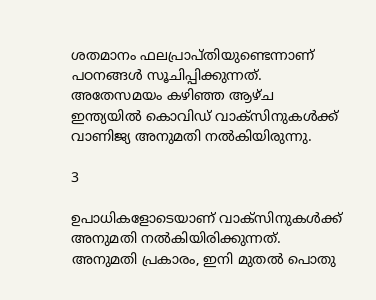ശതമാനം ഫലപ്രാപ്തിയുണ്ടെന്നാണ് പഠനങ്ങള്‍ സൂചിപ്പിക്കുന്നത്. അതേസമയം കഴിഞ്ഞ ആഴ്ച ഇന്ത്യയില്‍ കൊവിഡ് വാക്‌സിനുകള്‍ക്ക് വാണിജ്യ അനുമതി നല്‍കിയിരുന്നു.

3

ഉപാധികളോടെയാണ് വാക്‌സിനുകള്‍ക്ക് അനുമതി നല്‍കിയിരിക്കുന്നത്. അനുമതി പ്രകാരം, ഇനി മുതല്‍ പൊതു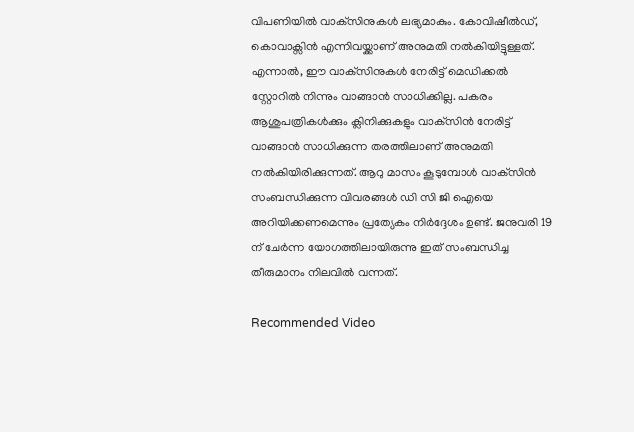വിപണിയില്‍ വാക്‌സിനുകള്‍ ലഭ്യമാകും. കോവിഷീല്‍ഡ്, കൊവാക്സിന്‍ എന്നിവയ്ക്കാണ് അനുമതി നല്‍കിയിട്ടുള്ളത്. എന്നാല്‍, ഈ വാക്‌സിനുകള്‍ നേരിട്ട് മെഡിക്കല്‍ സ്റ്റോറില്‍ നിന്നും വാങ്ങാന്‍ സാധിക്കില്ല. പകരം ആശുപത്രികള്‍ക്കും ക്ലിനിക്കുകളും വാക്‌സിന്‍ നേരിട്ട് വാങ്ങാന്‍ സാധിക്കുന്ന തരത്തിലാണ് അനുമതി നല്‍കിയിരിക്കുന്നത്. ആറു മാസം കൂടുമ്പോള്‍ വാക്‌സിന്‍ സംബന്ധിക്കുന്ന വിവരങ്ങള്‍ ഡി സി ജി ഐയെ അറിയിക്കണമെന്നും പ്രത്യേകം നിര്‍ദ്ദേശം ഉണ്ട്. ജനുവരി 19 ന് ചേര്‍ന്ന യോഗത്തിലായിരുന്നു ഇത് സംബന്ധിച്ച തീരുമാനം നിലവില്‍ വന്നത്.

Recommended Video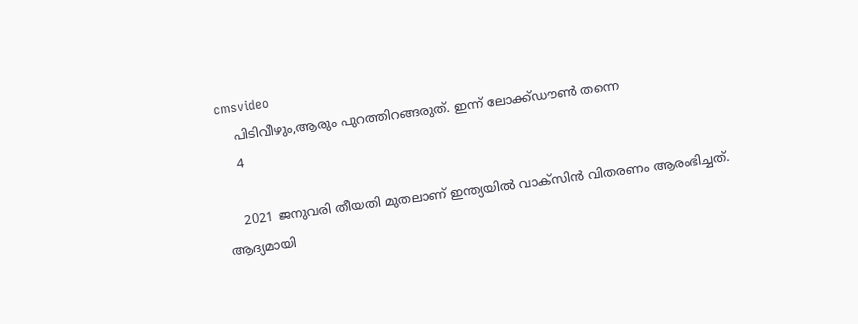cmsvideo
    പിടിവീഴും,ആരും പുറത്തിറങ്ങരുത്. ഇന്ന് ലോക്ക്ഡൗൺ തന്നെ
    4

    2021 ജനുവരി തീയതി മുതലാണ് ഇന്ത്യയില്‍ വാക്‌സിന്‍ വിതരണം ആരംഭിച്ചത്. ആദ്യമായി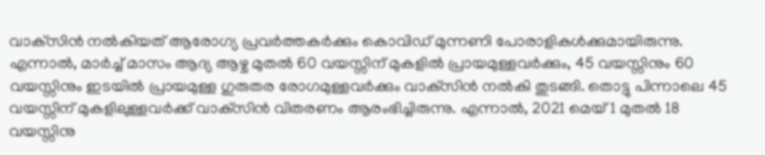വാക്‌സിന്‍ നല്‍കിയത് ആരോഗ്യ പ്രവര്‍ത്തകര്‍ക്കും കൊവിഡ് മുന്നണി പോരാളികള്‍ക്കുമായിരുന്നു. എന്നാല്‍, മാര്‍ച്ച് മാസം ആദ്യ ആഴ്ച മുതല്‍ 60 വയസ്സിന് മുകളില്‍ പ്രായമുള്ളവര്‍ക്കും, 45 വയസ്സിനും 60 വയസ്സിനും ഇടയില്‍ പ്രായമുള്ള ഗുരുതര രോഗമുള്ളവര്‍ക്കും വാക്‌സിന്‍ നല്‍കി തുടങ്ങി. തൊട്ടു പിന്നാലെ 45 വയസ്സിന് മുകളിലുള്ളവര്‍ക്ക് വാക്‌സിന്‍ വിതരണം ആരംഭിച്ചിരുന്നു. എന്നാല്‍, 2021 മെയ് 1 മുതല്‍ 18 വയസ്സിനു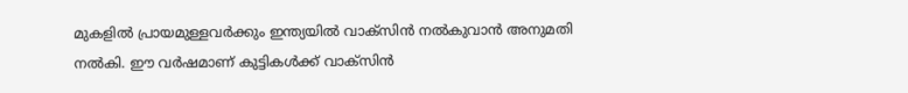മുകളില്‍ പ്രായമുള്ളവര്‍ക്കും ഇന്ത്യയില്‍ വാക്‌സിന്‍ നല്‍കുവാന്‍ അനുമതി നല്‍കി. ഈ വര്‍ഷമാണ് കുട്ടികള്‍ക്ക് വാക്‌സിന്‍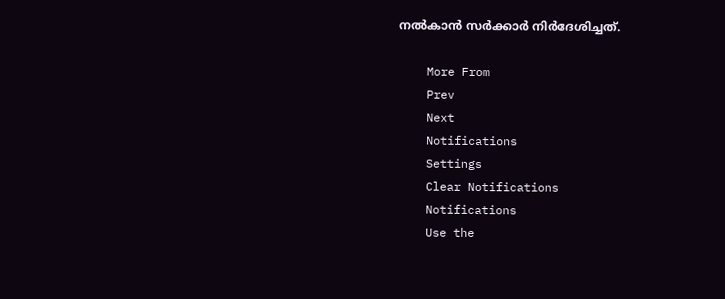നല്‍കാന്‍ സര്‍ക്കാര്‍ നിര്‍ദേശിച്ചത്.

    More From
    Prev
    Next
    Notifications
    Settings
    Clear Notifications
    Notifications
    Use the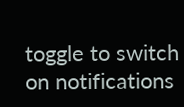toggle to switch on notifications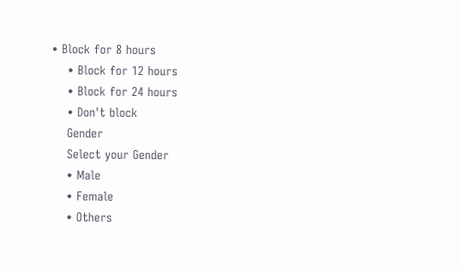• Block for 8 hours
    • Block for 12 hours
    • Block for 24 hours
    • Don't block
    Gender
    Select your Gender
    • Male
    • Female
    • Others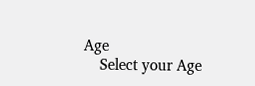Age
    Select your Age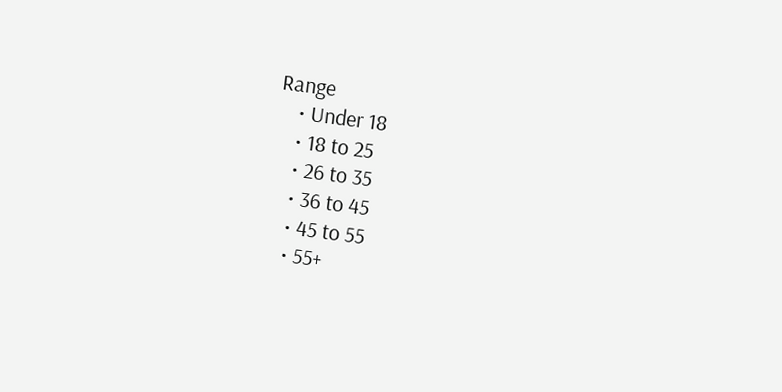Range
    • Under 18
    • 18 to 25
    • 26 to 35
    • 36 to 45
    • 45 to 55
    • 55+